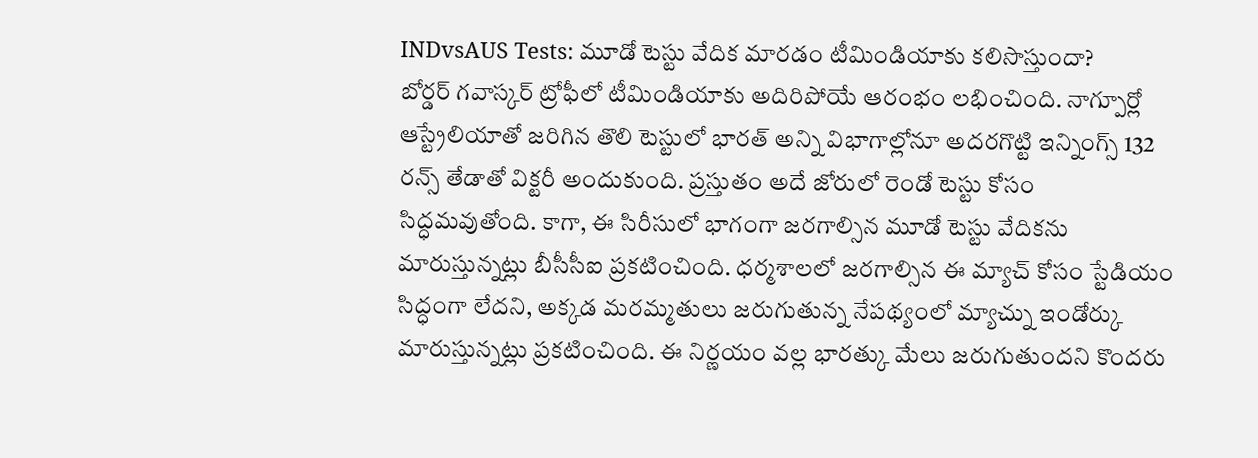INDvsAUS Tests: మూడో టెస్టు వేదిక మారడం టీమిండియాకు కలిసొస్తుందా?
బోర్డర్ గవాస్కర్ ట్రోఫీలో టీమిండియాకు అదిరిపోయే ఆరంభం లభించింది. నాగ్పూర్లో ఆస్ట్రేలియాతో జరిగిన తొలి టెస్టులో భారత్ అన్ని విభాగాల్లోనూ అదరగొట్టి ఇన్నింగ్స్ 132 రన్స్ తేడాతో విక్టరీ అందుకుంది. ప్రస్తుతం అదే జోరులో రెండో టెస్టు కోసం సిద్ధమవుతోంది. కాగా, ఈ సిరీసులో భాగంగా జరగాల్సిన మూడో టెస్టు వేదికను మారుస్తున్నట్లు బీసీసీఐ ప్రకటించింది. ధర్మశాలలో జరగాల్సిన ఈ మ్యాచ్ కోసం స్టేడియం సిద్ధంగా లేదని, అక్కడ మరమ్మతులు జరుగుతున్న నేపథ్యంలో మ్యాచ్ను ఇండోర్కు మారుస్తున్నట్లు ప్రకటించింది. ఈ నిర్ణయం వల్ల భారత్కు మేలు జరుగుతుందని కొందరు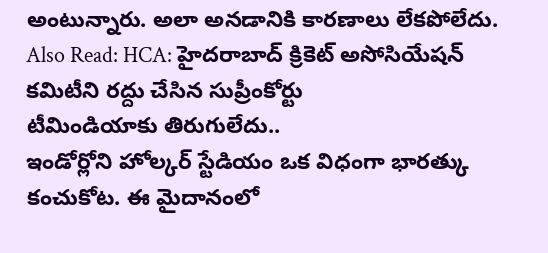అంటున్నారు. అలా అనడానికి కారణాలు లేకపోలేదు.
Also Read: HCA: హైదరాబాద్ క్రికెట్ అసోసియేషన్ కమిటీని రద్దు చేసిన సుప్రీంకోర్టు
టీమిండియాకు తిరుగులేదు..
ఇండోర్లోని హోల్కర్ స్టేడియం ఒక విధంగా భారత్కు కంచుకోట. ఈ మైదానంలో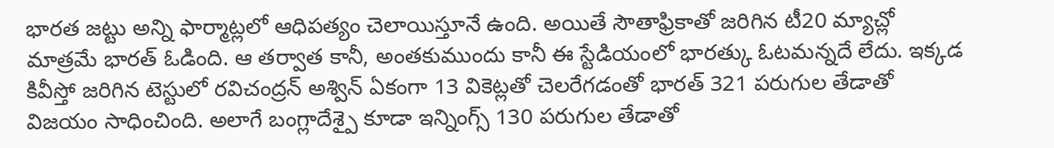భారత జట్టు అన్ని ఫార్మాట్లలో ఆధిపత్యం చెలాయిస్తూనే ఉంది. అయితే సౌతాఫ్రికాతో జరిగిన టీ20 మ్యాచ్లో మాత్రమే భారత్ ఓడింది. ఆ తర్వాత కానీ, అంతకుముందు కానీ ఈ స్టేడియంలో భారత్కు ఓటమన్నదే లేదు. ఇక్కడ కివీస్తో జరిగిన టెస్టులో రవిచంద్రన్ అశ్విన్ ఏకంగా 13 వికెట్లతో చెలరేగడంతో భారత్ 321 పరుగుల తేడాతో విజయం సాధించింది. అలాగే బంగ్లాదేశ్పై కూడా ఇన్నింగ్స్ 130 పరుగుల తేడాతో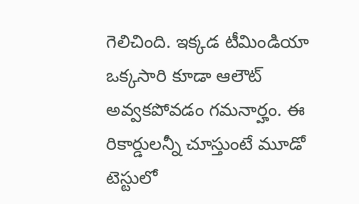గెలిచింది. ఇక్కడ టీమిండియా ఒక్కసారి కూడా ఆలౌట్ అవ్వకపోవడం గమనార్హం. ఈ రికార్డులన్నీ చూస్తుంటే మూడో టెస్టులో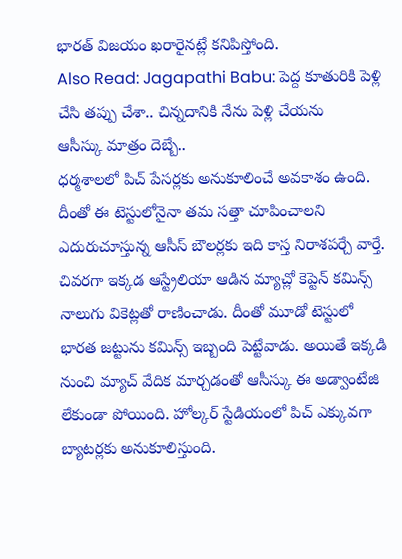భారత్ విజయం ఖరారైనట్లే కనిపిస్తోంది.
Also Read: Jagapathi Babu: పెద్ద కూతురికి పెళ్లి చేసి తప్పు చేశా.. చిన్నదానికి నేను పెళ్లి చేయను
ఆసీస్కు మాత్రం దెబ్బే..
ధర్మశాలలో పిచ్ పేసర్లకు అనుకూలించే అవకాశం ఉంది. దీంతో ఈ టెస్టులోనైనా తమ సత్తా చూపించాలని ఎదురుచూస్తున్న ఆసీస్ బౌలర్లకు ఇది కాస్త నిరాశపర్చే వార్తే. చివరగా ఇక్కడ ఆస్ట్రేలియా ఆడిన మ్యాచ్లో కెప్టెన్ కమిన్స్ నాలుగు వికెట్లతో రాణించాడు. దీంతో మూడో టెస్టులో భారత జట్టును కమిన్స్ ఇబ్బంది పెట్టేవాడు. అయితే ఇక్కడి నుంచి మ్యాచ్ వేదిక మార్చడంతో ఆసీస్కు ఈ అడ్వాంటేజి లేకుండా పోయింది. హోల్కర్ స్టేడియంలో పిచ్ ఎక్కువగా బ్యాటర్లకు అనుకూలిస్తుంది.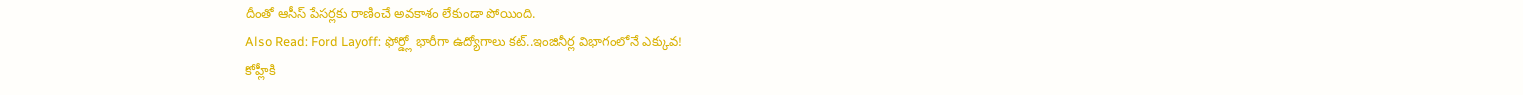దీంతో ఆసీస్ పేసర్లకు రాణించే అవకాశం లేకుండా పోయింది.
Also Read: Ford Layoff: ఫోర్డ్లో భారీగా ఉద్యోగాలు కట్..ఇంజినీర్ల విభాగంలోనే ఎక్కువ!
కోహ్లీకి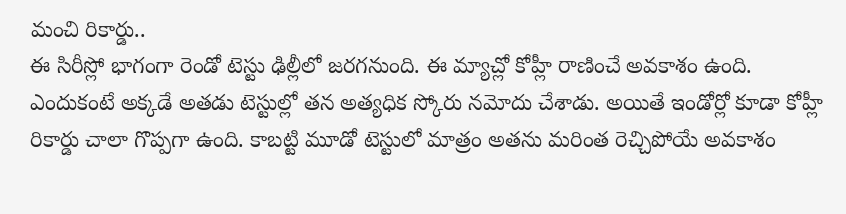మంచి రికార్డు..
ఈ సిరీస్లో భాగంగా రెండో టెస్టు ఢిల్లీలో జరగనుంది. ఈ మ్యాచ్లో కోహ్లీ రాణించే అవకాశం ఉంది. ఎందుకంటే అక్కడే అతడు టెస్టుల్లో తన అత్యధిక స్కోరు నమోదు చేశాడు. అయితే ఇండోర్లో కూడా కోహ్లీ రికార్డు చాలా గొప్పగా ఉంది. కాబట్టి మూడో టెస్టులో మాత్రం అతను మరింత రెచ్చిపోయే అవకాశం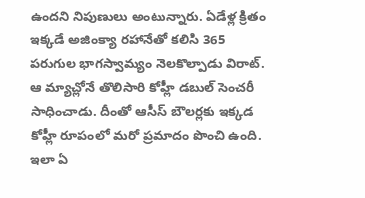ఉందని నిపుణులు అంటున్నారు. ఏడేళ్ల క్రితం ఇక్కడే అజింక్యా రహానేతో కలిసి 365 పరుగుల భాగస్వామ్యం నెలకొల్పాడు విరాట్. ఆ మ్యాచ్లోనే తొలిసారి కోహ్లీ డబుల్ సెంచరీ సాధించాడు. దీంతో ఆసీస్ బౌలర్లకు ఇక్కడ కోహ్లీ రూపంలో మరో ప్రమాదం పొంచి ఉంది. ఇలా ఏ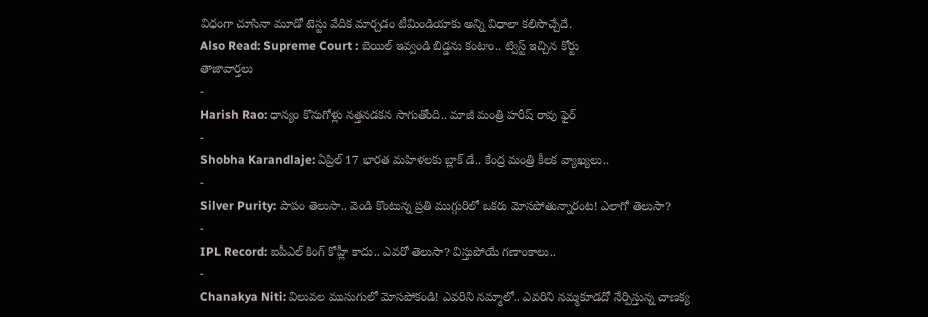విధంగా చూసినా మూడో టెస్టు వేదిక మార్చడం టీమిండియాకు అన్ని విధాలా కలిసొచ్చేదే.
Also Read: Supreme Court : బెయిల్ ఇవ్వండి బిడ్డను కంటాం.. ట్విస్ట్ ఇచ్చిన కోర్టు
తాజావార్తలు
-
Harish Rao: ధాన్యం కొనుగోళ్లు నత్తనడకన సాగుతోంది.. మాజీ మంత్రి హరీష్ రావు ఫైర్
-
Shobha Karandlaje: ఏప్రిల్ 17 భారత మహిళలకు బ్లాక్ డే.. కేంద్ర మంత్రి కీలక వ్యాఖ్యలు..
-
Silver Purity: పాపం తెలుసా.. వెండి కొంటున్న ప్రతి ముగ్గురిలో ఒకరు మోసపోతున్నారంట! ఎలాగో తెలుసా?
-
IPL Record: ఐపీఎల్ కింగ్ కోహ్లీ కాదు.. ఎవరో తెలుసా? విస్తుపోయే గణాంకాలు..
-
Chanakya Niti: విలువల ముసుగులో మోసపోకండి! ఎవరిని నమ్మాలో.. ఎవరిని నమ్మకూడదో నేర్పిస్తున్న చాణక్య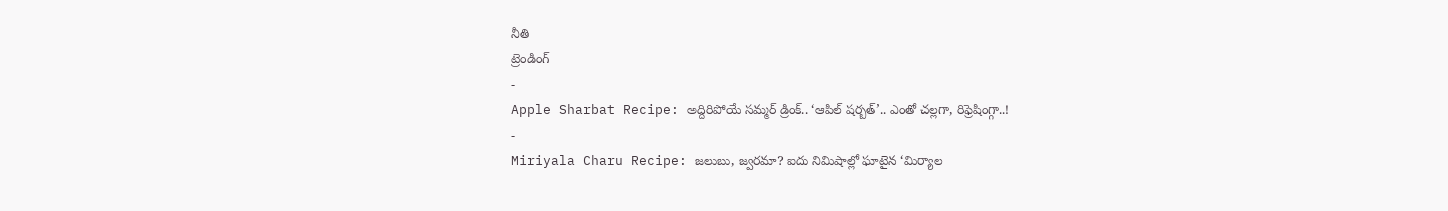నీతి
ట్రెండింగ్
-
Apple Sharbat Recipe: అద్దిరిపోయే సమ్మర్ డ్రింక్.. ‘ఆపిల్ షర్బత్’.. ఎంతో చల్లగా, రిఫ్రెషింగ్గా..!
-
Miriyala Charu Recipe: జలుబు, జ్వరమా? ఐదు నిమిషాల్లో ఘాటైన ‘మిర్యాల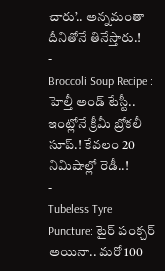చారు’.. అన్నమంతా దీనితోనే తినేస్తారు.!
-
Broccoli Soup Recipe : హెల్తీ అండ్ టేస్టీ.. ఇంట్లోనే క్రీమీ బ్రోకలీ సూప్.! కేవలం 20 నిమిషాల్లో రెడీ..!
-
Tubeless Tyre Puncture: టైర్ పంక్చర్ అయినా.. మరో 100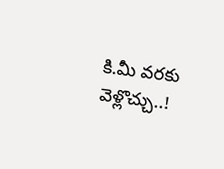కి.మీ వరకు వెళ్లొచ్చు..!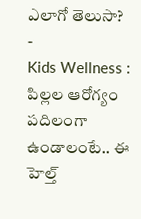ఎలాగో తెలుసా?
-
Kids Wellness : పిల్లల ఆరోగ్యం పదిలంగా ఉండాలంటే.. ఈ హెల్త్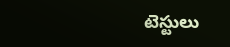టెస్టులు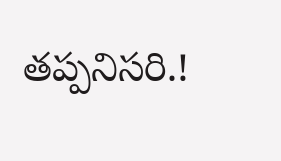తప్పనిసరి.!